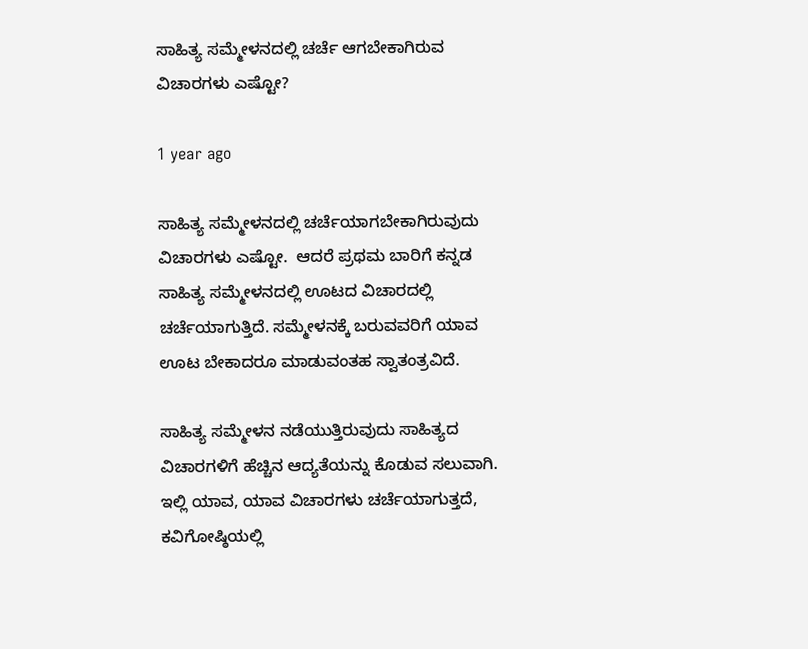ಸಾಹಿತ್ಯ ಸಮ್ಮೇಳನದಲ್ಲಿ ಚರ್ಚೆ ಆಗಬೇಕಾಗಿರುವ ವಿಚಾರಗಳು ಎಷ್ಟೋ?

1 year ago

ಸಾಹಿತ್ಯ ಸಮ್ಮೇಳನದಲ್ಲಿ ಚರ್ಚೆಯಾಗಬೇಕಾಗಿರುವುದು ವಿಚಾರಗಳು ಎಷ್ಟೋ.  ಆದರೆ ಪ್ರಥಮ ಬಾರಿಗೆ ಕನ್ನಡ ಸಾಹಿತ್ಯ ಸಮ್ಮೇಳನದಲ್ಲಿ ಊಟದ ವಿಚಾರದಲ್ಲಿ ಚರ್ಚೆಯಾಗುತ್ತಿದೆ. ಸಮ್ಮೇಳನಕ್ಕೆ ಬರುವವರಿಗೆ ಯಾವ ಊಟ ಬೇಕಾದರೂ ಮಾಡುವಂತಹ ಸ್ವಾತಂತ್ರವಿದೆ.

ಸಾಹಿತ್ಯ ಸಮ್ಮೇಳನ ನಡೆಯುತ್ತಿರುವುದು ಸಾಹಿತ್ಯದ ವಿಚಾರಗಳಿಗೆ ಹೆಚ್ಚಿನ ಆದ್ಯತೆಯನ್ನು ಕೊಡುವ ಸಲುವಾಗಿ. ಇಲ್ಲಿ ಯಾವ, ಯಾವ ವಿಚಾರಗಳು ಚರ್ಚೆಯಾಗುತ್ತದೆ, ಕವಿಗೋಷ್ಠಿಯಲ್ಲಿ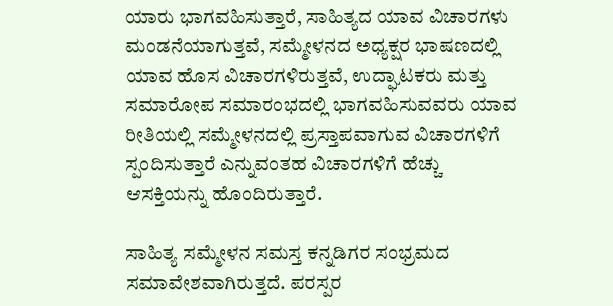ಯಾರು ಭಾಗವಹಿಸುತ್ತಾರೆ, ಸಾಹಿತ್ಯದ ಯಾವ ವಿಚಾರಗಳು ಮಂಡನೆಯಾಗುತ್ತವೆ, ಸಮ್ಮೇಳನದ ಅಧ್ಯಕ್ಷರ ಭಾಷಣದಲ್ಲಿ ಯಾವ ಹೊಸ ವಿಚಾರಗಳಿರುತ್ತವೆ, ಉದ್ಘಾಟಕರು ಮತ್ತು ಸಮಾರೋಪ ಸಮಾರಂಭದಲ್ಲಿ ಭಾಗವಹಿಸುವವರು ಯಾವ ರೀತಿಯಲ್ಲಿ ಸಮ್ಮೇಳನದಲ್ಲಿ ಪ್ರಸ್ತಾಪವಾಗುವ ವಿಚಾರಗಳಿಗೆ ಸ್ಪಂದಿಸುತ್ತಾರೆ ಎನ್ನುವಂತಹ ವಿಚಾರಗಳಿಗೆ ಹೆಚ್ಚು ಆಸಕ್ತಿಯನ್ನು ಹೊಂದಿರುತ್ತಾರೆ.

ಸಾಹಿತ್ಯ ಸಮ್ಮೇಳನ ಸಮಸ್ತ ಕನ್ನಡಿಗರ ಸಂಭ್ರಮದ ಸಮಾವೇಶವಾಗಿರುತ್ತದೆ. ಪರಸ್ಪರ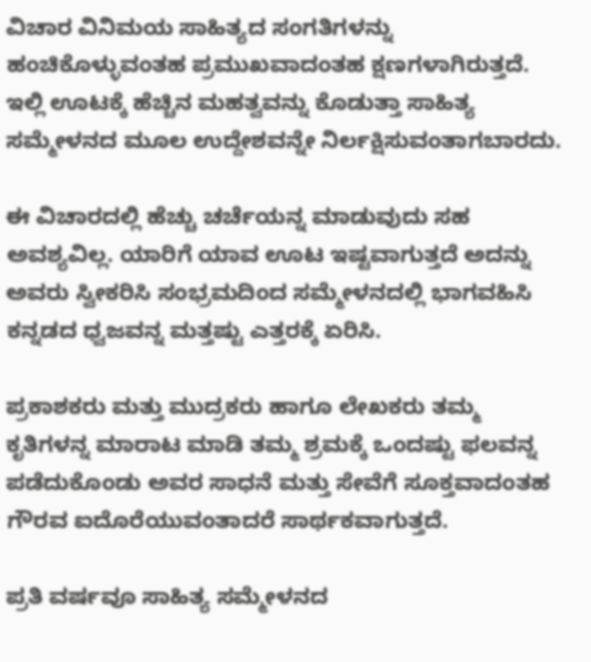ವಿಚಾರ ವಿನಿಮಯ ಸಾಹಿತ್ಯದ ಸಂಗತಿಗಳನ್ನು ಹಂಚಿಕೊಳ್ಳುವಂತಹ ಪ್ರಮುಖವಾದಂತಹ ಕ್ಷಣಗಳಾಗಿರುತ್ತದೆ. ಇಲ್ಲಿ ಊಟಕ್ಕೆ ಹೆಚ್ಚಿನ ಮಹತ್ವವನ್ನು ಕೊಡುತ್ತಾ ಸಾಹಿತ್ಯ ಸಮ್ಮೇಳನದ ಮೂಲ ಉದ್ದೇಶವನ್ನೇ ನಿರ್ಲಕ್ಷಿಸುವಂತಾಗಬಾರದು.

ಈ ವಿಚಾರದಲ್ಲಿ ಹೆಚ್ಚು ಚರ್ಚೆಯನ್ನ ಮಾಡುವುದು ಸಹ ಅವಶ್ಯವಿಲ್ಲ. ಯಾರಿಗೆ ಯಾವ ಊಟ ಇಷ್ಟವಾಗುತ್ತದೆ ಅದನ್ನು ಅವರು ಸ್ವೀಕರಿಸಿ ಸಂಭ್ರಮದಿಂದ ಸಮ್ಮೇಳನದಲ್ಲಿ ಭಾಗವಹಿಸಿ ಕನ್ನಡದ ಧ್ವಜವನ್ನ ಮತ್ತಷ್ಟು ಎತ್ತರಕ್ಕೆ ಏರಿಸಿ.

ಪ್ರಕಾಶಕರು ಮತ್ತು ಮುದ್ರಕರು ಹಾಗೂ ಲೇಖಕರು ತಮ್ಮ ಕೃತಿಗಳನ್ನ ಮಾರಾಟ ಮಾಡಿ ತಮ್ಮ ಶ್ರಮಕ್ಕೆ ಒಂದಷ್ಟು ಫಲವನ್ನ ಪಡೆದುಕೊಂಡು ಅವರ ಸಾಧನೆ ಮತ್ತು ಸೇವೆಗೆ ಸೂಕ್ತವಾದಂತಹ ಗೌರವ ಐದೊರೆಯುವಂತಾದರೆ ಸಾರ್ಥಕವಾಗುತ್ತದೆ.

ಪ್ರತಿ ವರ್ಷವೂ ಸಾಹಿತ್ಯ ಸಮ್ಮೇಳನದ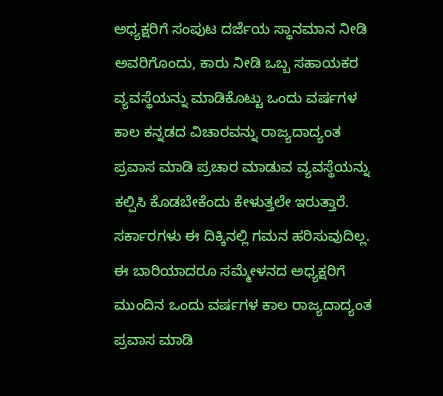ಅಧ್ಯಕ್ಷರಿಗೆ ಸಂಪುಟ ದರ್ಜೆಯ ಸ್ಥಾನಮಾನ ನೀಡಿ ಅವರಿಗೊಂದು, ಕಾರು ನೀಡಿ ಒಬ್ಬ ಸಹಾಯಕರ ವ್ಯವಸ್ಥೆಯನ್ನು ಮಾಡಿಕೊಟ್ಟು ಒಂದು ವರ್ಷಗಳ ಕಾಲ ಕನ್ನಡದ ವಿಚಾರವನ್ನು ರಾಜ್ಯದಾದ್ಯಂತ ಪ್ರವಾಸ ಮಾಡಿ ಪ್ರಚಾರ ಮಾಡುವ ವ್ಯವಸ್ಥೆಯನ್ನು ಕಲ್ಪಿಸಿ ಕೊಡಬೇಕೆಂದು ಕೇಳುತ್ತಲೇ ಇರುತ್ತಾರೆ. ಸರ್ಕಾರಗಳು ಈ ದಿಕ್ಕಿನಲ್ಲಿ ಗಮನ ಹರಿಸುವುದಿಲ್ಲ. ಈ ಬಾರಿಯಾದರೂ ಸಮ್ಮೇಳನದ ಅಧ್ಯಕ್ಷರಿಗೆ ಮುಂದಿನ ಒಂದು ವರ್ಷಗಳ ಕಾಲ ರಾಜ್ಯದಾದ್ಯಂತ ಪ್ರವಾಸ ಮಾಡಿ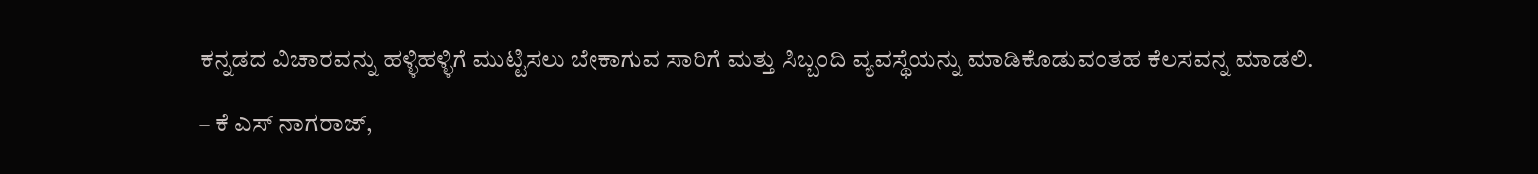ಕನ್ನಡದ ವಿಚಾರವನ್ನು ಹಳ್ಳಿಹಳ್ಳಿಗೆ ಮುಟ್ಟಿಸಲು ಬೇಕಾಗುವ ಸಾರಿಗೆ ಮತ್ತು ಸಿಬ್ಬಂದಿ ವ್ಯವಸ್ಥೆಯನ್ನು ಮಾಡಿಕೊಡುವಂತಹ ಕೆಲಸವನ್ನ ಮಾಡಲಿ.

– ಕೆ ಎಸ್ ನಾಗರಾಜ್,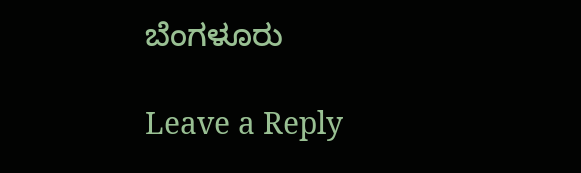ಬೆಂಗಳೂರು

Leave a Reply